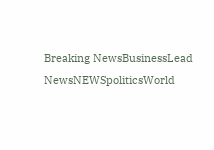Breaking NewsBusinessLead NewsNEWSpoliticsWorld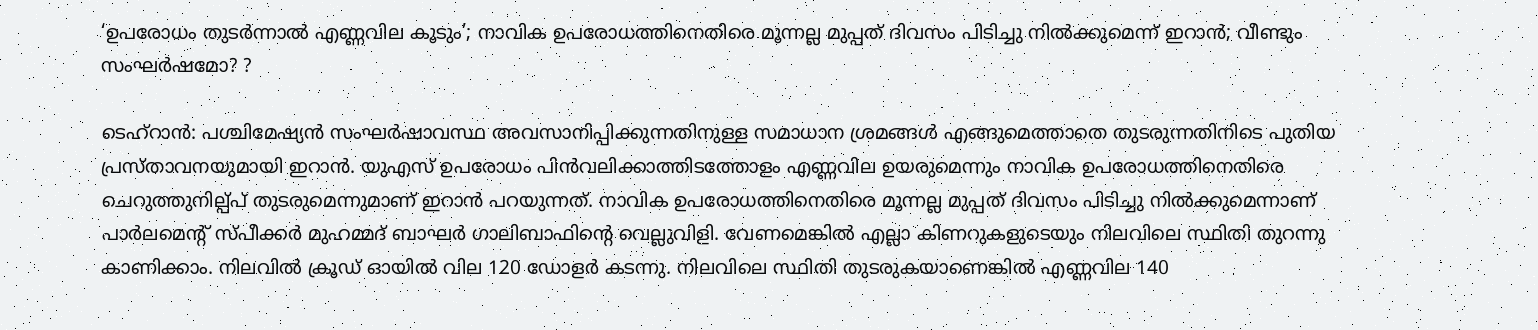‘ഉപരോധം തുടർന്നാൽ എണ്ണവില കൂടും’; നാവിക ഉപരോധത്തിനെതിരെ മൂന്നല്ല മുപ്പത് ദിവസം പിടിച്ചു നിൽക്കുമെന്ന് ഇറാൻ; വീണ്ടും സംഘർഷമോ? ?

ടെഹ്റാൻ: പശ്ചിമേഷ്യൻ സംഘർഷാവസ്ഥ അവസാനിപ്പിക്കുന്നതിനുള്ള സമാധാന ശ്രമങ്ങൾ എങ്ങുമെത്താതെ തുടരുന്നതിനിടെ പുതിയ പ്രസ്താവനയുമായി ഇറാൻ. യുഎസ് ഉപരോധം പിൻവലിക്കാത്തിടത്തോളം എണ്ണവില ഉയരുമെന്നും നാവിക ഉപരോധത്തിനെതിരെ ചെറുത്തുനില്പ്പ് തുടരുമെന്നുമാണ് ഇറാൻ പറയുന്നത്. നാവിക ഉപരോധത്തിനെതിരെ മൂന്നല്ല മുപ്പത് ദിവസം പിടിച്ചു നിൽക്കുമെന്നാണ് പാർലമെന്റ് സ്പീക്കർ മുഹമ്മദ് ബാഘർ ഗാലിബാഫിന്റെ വെല്ലുവിളി. വേണമെങ്കിൽ എല്ലാ കിണറുകളുടെയും നിലവിലെ സ്ഥിതി തുറന്നു കാണിക്കാം. നിലവിൽ ക്രൂഡ് ഓയിൽ വില 120 ഡോളർ കടന്നു. നിലവിലെ സ്ഥിതി തുടരുകയാണെങ്കിൽ എണ്ണവില 140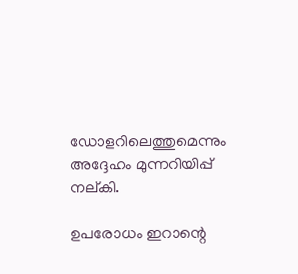ഡോളറിലെത്തുമെന്നും അദ്ദേഹം മുന്നറിയിപ്പ് നല്കി.

ഉപരോധം ഇറാന്റെ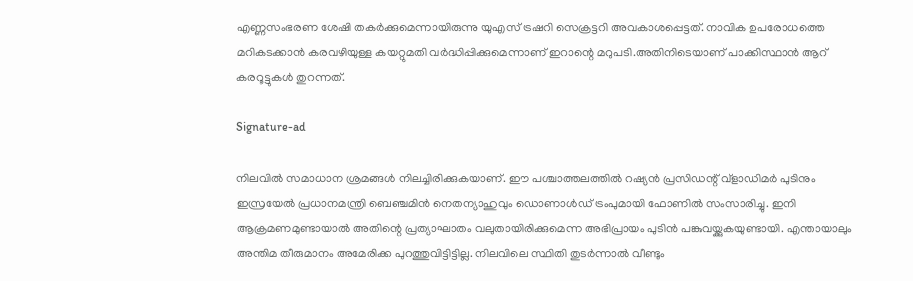എണ്ണസംഭരണ ശേഷി തകർക്കുമെന്നായിരുന്നു യുഎസ് ട്രഷറി സെക്രട്ടറി അവകാശപ്പെട്ടത്. നാവിക ഉപരോധത്തെ മറികടക്കാൻ കരവഴിയുള്ള കയറ്റുമതി വർദ്ധിപ്പിക്കുമെന്നാണ് ഇറാന്റെ മറുപടി.അതിനിടെയാണ് പാക്കിസ്ഥാൻ ആറ് കരറൂട്ടുകൾ തുറന്നത്.

Signature-ad

നിലവിൽ സമാധാന ശ്രമങ്ങൾ നിലച്ചിരിക്കുകയാണ്. ഈ പശ്ചാത്തലത്തിൽ റഷ്യൻ പ്രസിഡന്റ് വ്ളാഡിമർ പുടിനും ഇസ്രയേൽ പ്രധാനമന്ത്രി ബെഞ്ചമിൻ നെതന്യാഹുവും ഡൊണാൾഡ് ട്രംപുമായി ഫോണിൽ സംസാരിച്ചു. ഇനി ആക്രമണമുണ്ടായാൽ അതിന്റെ പ്രത്യാഘാതം വലുതായിരിക്കുമെന്ന അഭിപ്രായം പുടിൻ പങ്കുവയ്ക്കുകയുണ്ടായി. എന്തായാലും അന്തിമ തീരുമാനം അമേരിക്ക പുറത്തുവിട്ടിട്ടില്ല. നിലവിലെ സ്ഥിതി തുടർന്നാൽ വീണ്ടും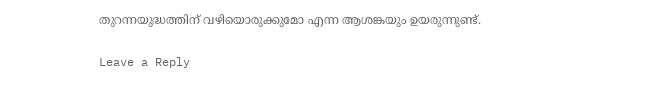തുറന്നയുദ്ധത്തിന് വഴിയൊരുക്കുമോ എന്ന ആശങ്കയും ഉയരുന്നുണ്ട്.

Leave a Reply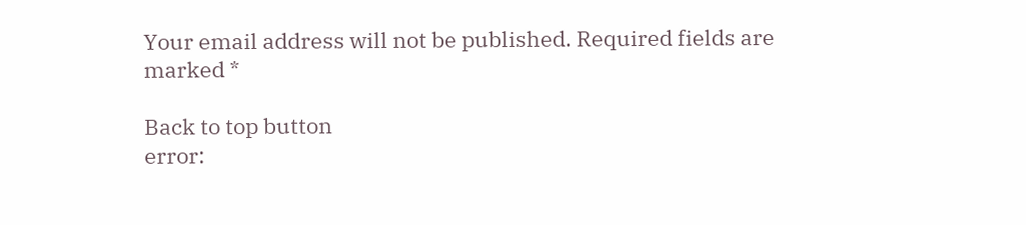Your email address will not be published. Required fields are marked *

Back to top button
error: